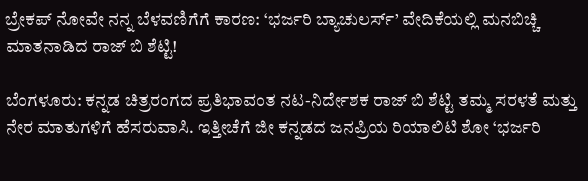ಬ್ರೇಕಪ್ ನೋವೇ ನನ್ನ ಬೆಳವಣಿಗೆಗೆ ಕಾರಣ: ‘ಭರ್ಜರಿ ಬ್ಯಾಚುಲರ್ಸ್’ ವೇದಿಕೆಯಲ್ಲಿ ಮನಬಿಚ್ಚಿ ಮಾತನಾಡಿದ ರಾಜ್ ಬಿ ಶೆಟ್ಟಿ!

ಬೆಂಗಳೂರು: ಕನ್ನಡ ಚಿತ್ರರಂಗದ ಪ್ರತಿಭಾವಂತ ನಟ-ನಿರ್ದೇಶಕ ರಾಜ್ ಬಿ ಶೆಟ್ಟಿ ತಮ್ಮ ಸರಳತೆ ಮತ್ತು ನೇರ ಮಾತುಗಳಿಗೆ ಹೆಸರುವಾಸಿ. ಇತ್ತೀಚೆಗೆ ಜೀ ಕನ್ನಡದ ಜನಪ್ರಿಯ ರಿಯಾಲಿಟಿ ಶೋ ‘ಭರ್ಜರಿ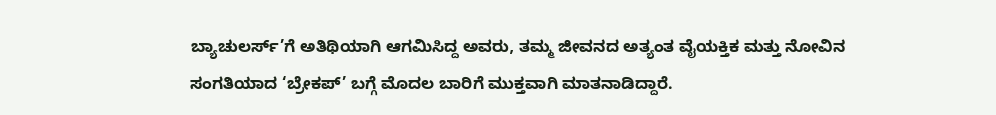ಬ್ಯಾಚುಲರ್ಸ್’ಗೆ ಅತಿಥಿಯಾಗಿ ಆಗಮಿಸಿದ್ದ ಅವರು, ತಮ್ಮ ಜೀವನದ ಅತ್ಯಂತ ವೈಯಕ್ತಿಕ ಮತ್ತು ನೋವಿನ ಸಂಗತಿಯಾದ ‘ಬ್ರೇಕಪ್’ ಬಗ್ಗೆ ಮೊದಲ ಬಾರಿಗೆ ಮುಕ್ತವಾಗಿ ಮಾತನಾಡಿದ್ದಾರೆ.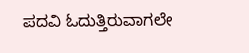ಪದವಿ ಓದುತ್ತಿರುವಾಗಲೇ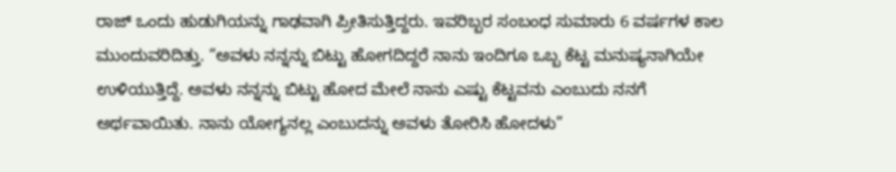ರಾಜ್ ಒಂದು ಹುಡುಗಿಯನ್ನು ಗಾಢವಾಗಿ ಪ್ರೀತಿಸುತ್ತಿದ್ದರು. ಇವರಿಬ್ಬರ ಸಂಬಂಧ ಸುಮಾರು 6 ವರ್ಷಗಳ ಕಾಲ ಮುಂದುವರಿದಿತ್ತು. “ಅವಳು ನನ್ನನ್ನು ಬಿಟ್ಟು ಹೋಗದಿದ್ದರೆ ನಾನು ಇಂದಿಗೂ ಒಬ್ಬ ಕೆಟ್ಟ ಮನುಷ್ಯನಾಗಿಯೇ ಉಳಿಯುತ್ತಿದ್ದೆ. ಅವಳು ನನ್ನನ್ನು ಬಿಟ್ಟು ಹೋದ ಮೇಲೆ ನಾನು ಎಷ್ಟು ಕೆಟ್ಟವನು ಎಂಬುದು ನನಗೆ ಅರ್ಥವಾಯಿತು. ನಾನು ಯೋಗ್ಯನಲ್ಲ ಎಂಬುದನ್ನು ಅವಳು ತೋರಿಸಿ ಹೋದಳು”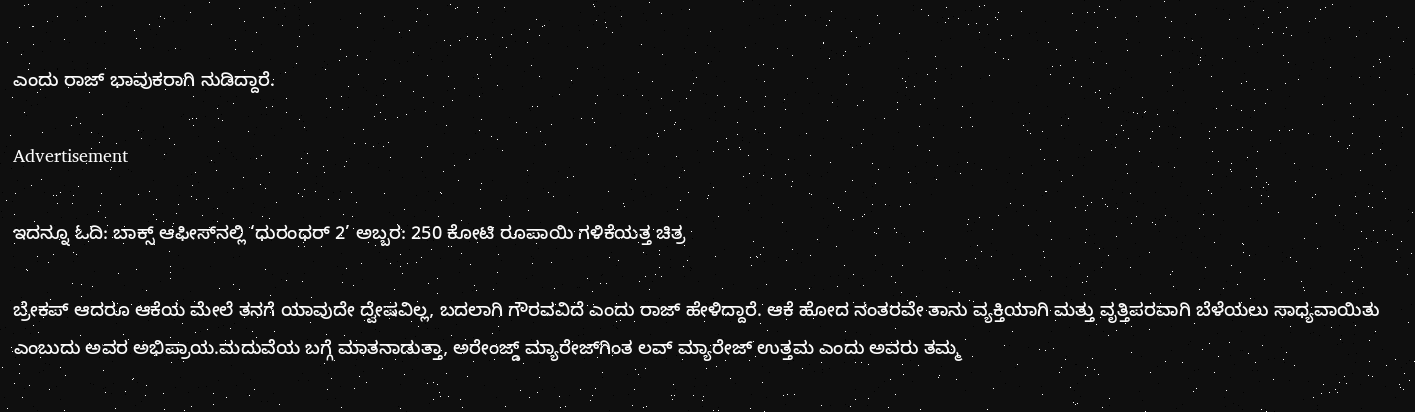ಎಂದು ರಾಜ್ ಭಾವುಕರಾಗಿ ನುಡಿದ್ದಾರೆ.

Advertisement

ಇದನ್ನೂ ಓದಿ: ಬಾಕ್ಸ್ ಆಫೀಸ್‌ನಲ್ಲಿ ‘ಧುರಂಧರ್ 2’ ಅಬ್ಬರ: 250 ಕೋಟಿ ರೂಪಾಯಿ ಗಳಿಕೆಯತ್ತ ಚಿತ್ರ

ಬ್ರೇಕಪ್ ಆದರೂ ಆಕೆಯ ಮೇಲೆ ತನಗೆ ಯಾವುದೇ ದ್ವೇಷವಿಲ್ಲ, ಬದಲಾಗಿ ಗೌರವವಿದೆ ಎಂದು ರಾಜ್ ಹೇಳಿದ್ದಾರೆ. ಆಕೆ ಹೋದ ನಂತರವೇ ತಾನು ವ್ಯಕ್ತಿಯಾಗಿ ಮತ್ತು ವೃತ್ತಿಪರವಾಗಿ ಬೆಳೆಯಲು ಸಾಧ್ಯವಾಯಿತು ಎಂಬುದು ಅವರ ಅಭಿಪ್ರಾಯ.ಮದುವೆಯ ಬಗ್ಗೆ ಮಾತನಾಡುತ್ತಾ, ಅರೇಂಜ್ಡ್ ಮ್ಯಾರೇಜ್‌ಗಿಂತ ಲವ್ ಮ್ಯಾರೇಜ್ ಉತ್ತಮ ಎಂದು ಅವರು ತಮ್ಮ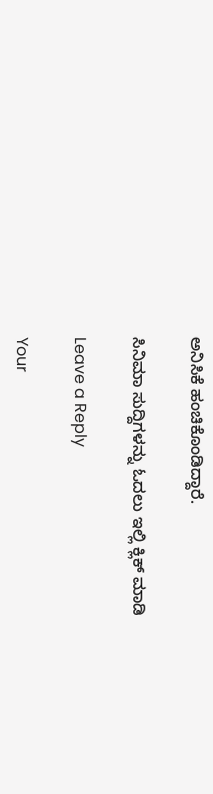ಅನಿಸಿಕೆ ಹಂಚಿಕೊಂಡಿದ್ದಾರೆ.

ಸಿನಿಮಾ ಸುದ್ದಿಗಳನ್ನು ಓದಲು ಇಲ್ಲಿ ಕ್ಲಿಕ್ ಮಾಡಿ

Leave a Reply

Your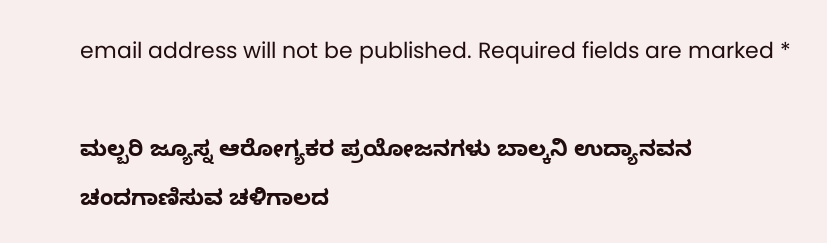email address will not be published. Required fields are marked *

ಮಲ್ಬರಿ ಜ್ಯೂಸ್ನ ಆರೋಗ್ಯಕರ ಪ್ರಯೋಜನಗಳು ಬಾಲ್ಕನಿ ಉದ್ಯಾನವನ ಚಂದಗಾಣಿಸುವ ಚಳಿಗಾಲದ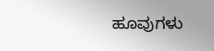ಹೂವುಗಳು